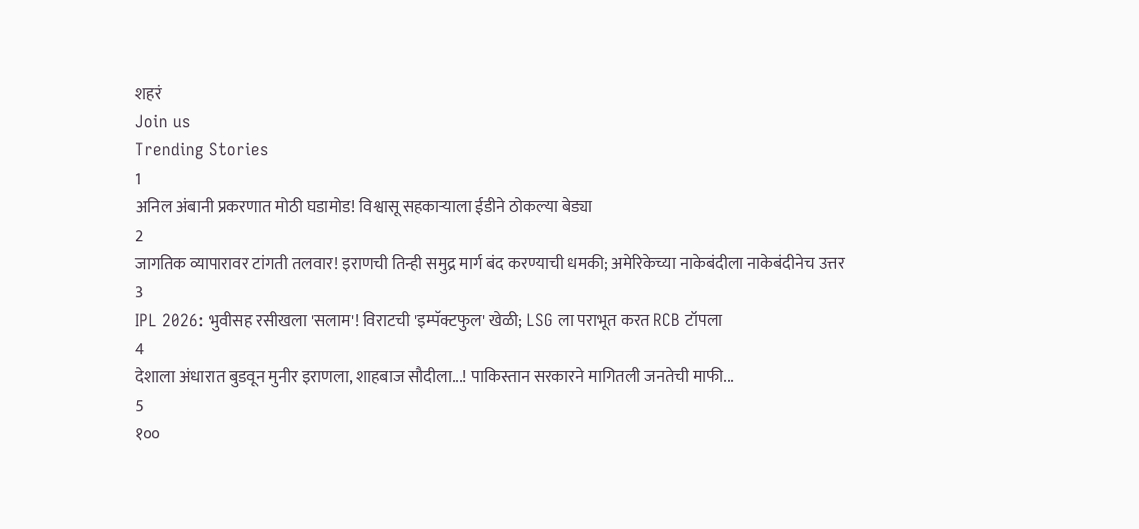शहरं
Join us
Trending Stories
1
अनिल अंबानी प्रकरणात मोठी घडामोड! विश्वासू सहकाऱ्याला ईडीने ठोकल्या बेड्या
2
जागतिक व्यापारावर टांगती तलवार! इराणची तिन्ही समुद्र मार्ग बंद करण्याची धमकी; अमेरिकेच्या नाकेबंदीला नाकेबंदीनेच उत्तर
3
IPL 2026: भुवीसह रसीखला 'सलाम'! विराटची 'इम्पॅक्टफुल' खेळी; LSG ला पराभूत करत RCB टॉपला
4
देशाला अंधारात बुडवून मुनीर इराणला, शाहबाज सौदीला...! पाकिस्तान सरकारने मागितली जनतेची माफी...
5
१००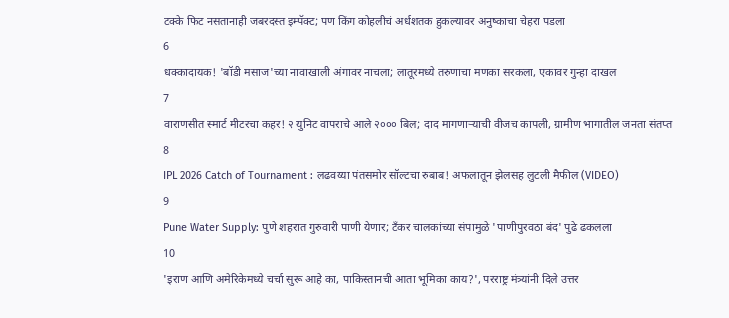टक्के फिट नसतानाही जबरदस्त इम्पॅक्ट; पण किंग कोहलीचं अर्धशतक हुकल्यावर अनुष्काचा चेहरा पडला
6
धक्कादायक! 'बॉडी मसाज'च्या नावाखाली अंगावर नाचला; लातूरमध्ये तरुणाचा मणका सरकला, एकावर गुन्हा दाखल
7
वाराणसीत स्मार्ट मीटरचा कहर! २ युनिट वापराचे आले २००० बिल; दाद मागणाऱ्याची वीजच कापली, ग्रामीण भागातील जनता संतप्त
8
IPL 2026 Catch of Tournament : लढवय्या पंतसमोर सॉल्टचा रुबाब! अफलातून झेलसह लुटली मैफील (VIDEO)
9
Pune Water Supply: पुणे शहरात गुरुवारी पाणी येणार; टँकर चालकांच्या संपामुळे 'पाणीपुरवठा बंद' पुढे ढकलला
10
'इराण आणि अमेरिकेमध्ये चर्चा सुरू आहे का, पाकिस्तानची आता भूमिका काय?', परराष्ट्र मंत्र्यांनी दिले उत्तर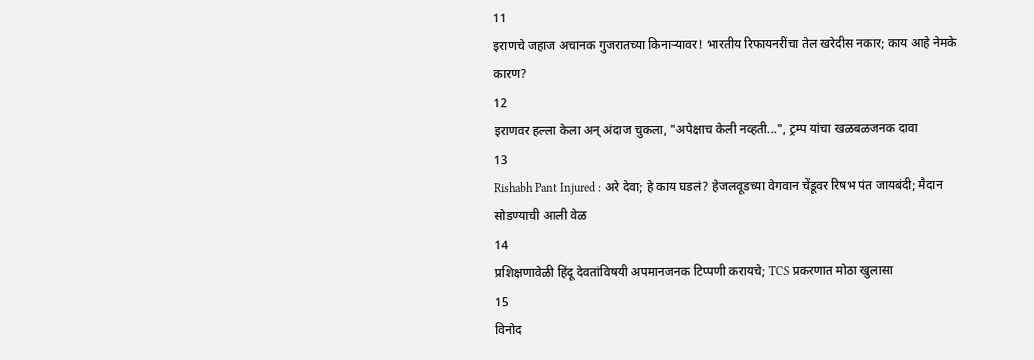11
इराणचे जहाज अचानक गुजरातच्या किनाऱ्यावर! भारतीय रिफायनरींचा तेल खरेदीस नकार; काय आहे नेमके कारण?
12
इराणवर हल्ला केला अन् अंदाज चुकला, "अपेक्षाच केली नव्हती...", ट्रम्प यांचा खळबळजनक दावा
13
Rishabh Pant Injured : अरे देवा; हे काय घडलं? हेजलवूडच्या वेगवान चेंडूवर रिषभ पंत जायबंदी; मैदान सोडण्याची आली वेळ
14
प्रशिक्षणावेळी हिंदू देवतांविषयी अपमानजनक टिप्पणी करायचे; TCS प्रकरणात मोठा खुलासा
15
विनोद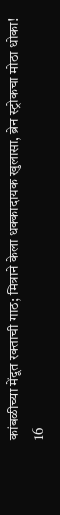कांबळीच्या मेंदूत रक्ताची गाठ; मित्राने केला धक्कादायक खुलासा, ब्रेन स्ट्रोकचा मोठा धोका!
16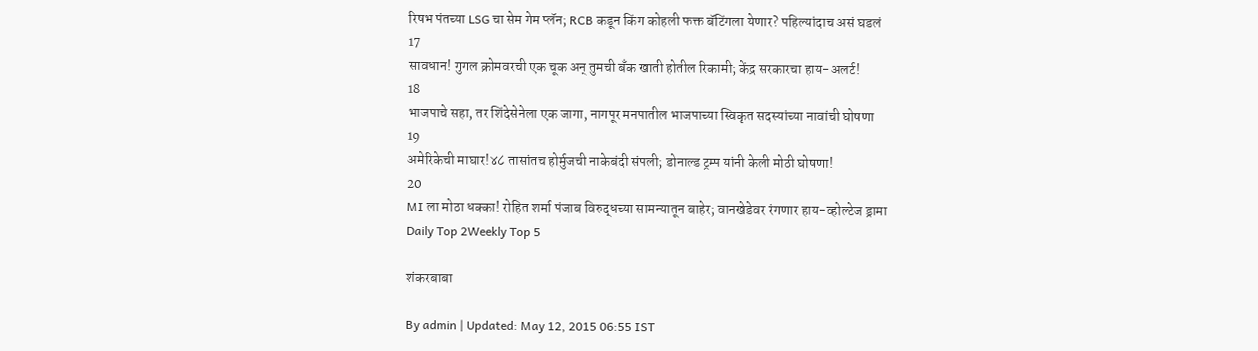रिषभ पंतच्या LSG चा सेम गेम प्लॅन; RCB कडून किंग कोहली फक्त बॅटिंगला येणार? पहिल्यांदाच असं घडलं
17
सावधान! गुगल क्रोमवरची एक चूक अन् तुमची बँक खाती होतील रिकामी; केंद्र सरकारचा हाय-अलर्ट!
18
भाजपाचे सहा, तर शिंदेसेनेला एक जागा, नागपूर मनपातील भाजपाच्या स्विकृत सदस्यांच्या नावांची घोषणा
19
अमेरिकेची माघार!४८ तासांतच होर्मुजची नाकेबंदी संपली; डोनाल्ड ट्रम्प यांनी केली मोठी घोषणा!
20
MI ला मोठा धक्का! रोहित शर्मा पंजाब विरुद्धच्या सामन्यातून बाहेर; वानखेडेवर रंगणार हाय-व्होल्टेज ड्रामा
Daily Top 2Weekly Top 5

शंकरबाबा

By admin | Updated: May 12, 2015 06:55 IST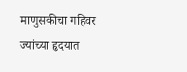माणुसकीचा गहिवर ज्यांच्या हृदयात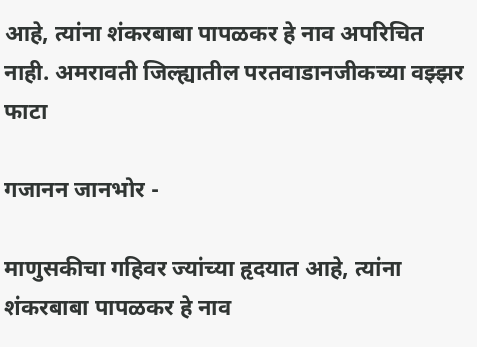आहे, त्यांना शंकरबाबा पापळकर हे नाव अपरिचित नाही. अमरावती जिल्ह्यातील परतवाडानजीकच्या वझ्झर फाटा

गजानन जानभोर -

माणुसकीचा गहिवर ज्यांच्या हृदयात आहे, त्यांना शंकरबाबा पापळकर हे नाव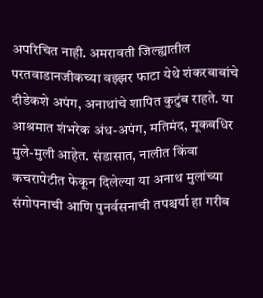अपरिचित नाही. अमरावती जिल्ह्यातील परतवाडानजीकच्या वझ्झर फाटा येथे शंकरबाबांचे दीडेकशे अपंग, अनाथांचे शापित कुटुंब राहते. या आश्रमात शंभरेक अंध-अपंग, मतिमंद, मूकबधिर मुले-मुली आहेत. संडासात, नालीत किंवा कचरापेटीत फेकून दिलेल्या या अनाथ मुलांच्या संगोपनाची आणि पुनर्वसनाची तपश्चर्या हा गरीब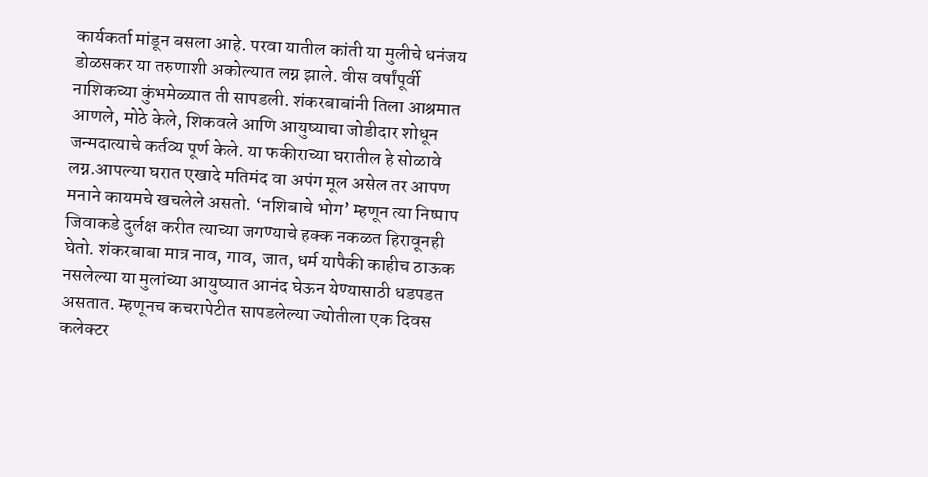कार्यकर्ता मांडून बसला आहे. परवा यातील कांती या मुलीचे धनंजय डोळसकर या तरुणाशी अकोल्यात लग्न झाले. वीस वर्षांपूर्वी नाशिकच्या कुंभमेळ्यात ती सापडली. शंकरबाबांनी तिला आश्रमात आणले, मोठे केले, शिकवले आणि आयुष्याचा जोडीदार शोधून जन्मदात्याचे कर्तव्य पूर्ण केले. या फकीराच्या घरातील हे सोळावे लग्न.आपल्या घरात एखादे मतिमंद वा अपंग मूल असेल तर आपण मनाने कायमचे खचलेले असतो. ‘नशिबाचे भोग’ म्हणून त्या निष्पाप जिवाकडे दुर्लक्ष करीत त्याच्या जगण्याचे हक्क नकळत हिरावूनही घेतो. शंकरबाबा मात्र नाव, गाव, जात, धर्म यापैकी काहीच ठाऊक नसलेल्या या मुलांच्या आयुष्यात आनंद घेऊन येण्यासाठी धडपडत असतात. म्हणूनच कचरापेटीत सापडलेल्या ज्योतीला एक दिवस कलेक्टर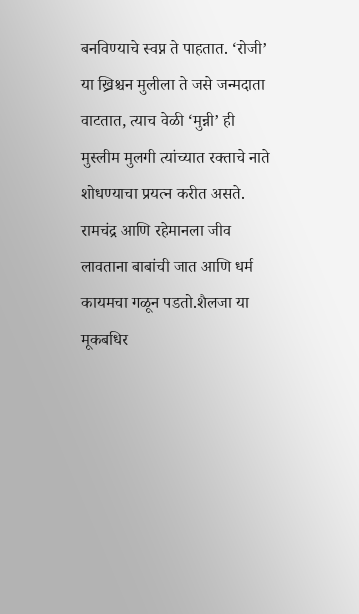बनविण्याचे स्वप्न ते पाहतात. ‘रोजी’ या ख्रिश्चन मुलीला ते जसे जन्मदाता वाटतात, त्याच वेळी ‘मुन्नी’ ही मुस्लीम मुलगी त्यांच्यात रक्ताचे नाते शोधण्याचा प्रयत्न करीत असते. रामचंद्र आणि रहेमानला जीव लावताना बाबांची जात आणि धर्म कायमचा गळून पडतो.शैलजा या मूकबधिर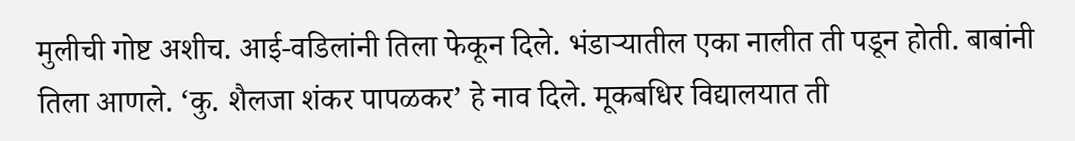मुलीची गोष्ट अशीच. आई-वडिलांनी तिला फेकून दिले. भंडाऱ्यातील एका नालीत ती पडून होती. बाबांनी तिला आणले. ‘कु. शैलजा शंकर पापळकर’ हे नाव दिले. मूकबधिर विद्यालयात ती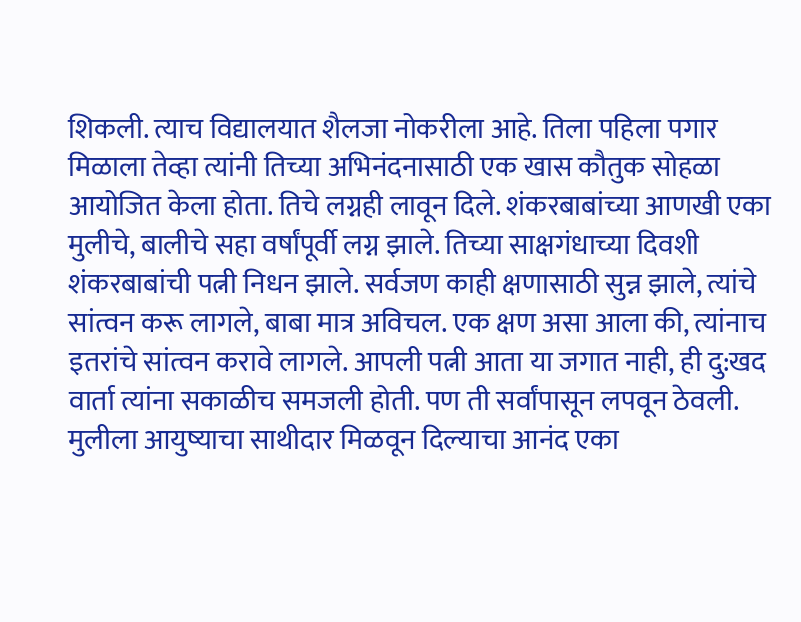शिकली. त्याच विद्यालयात शैलजा नोकरीला आहे. तिला पहिला पगार मिळाला तेव्हा त्यांनी तिच्या अभिनंदनासाठी एक खास कौतुक सोहळा आयोजित केला होता. तिचे लग्नही लावून दिले. शंकरबाबांच्या आणखी एका मुलीचे, बालीचे सहा वर्षांपूर्वी लग्न झाले. तिच्या साक्षगंधाच्या दिवशी शंकरबाबांची पत्नी निधन झाले. सर्वजण काही क्षणासाठी सुन्न झाले, त्यांचे सांत्वन करू लागले, बाबा मात्र अविचल. एक क्षण असा आला की, त्यांनाच इतरांचे सांत्वन करावे लागले. आपली पत्नी आता या जगात नाही, ही दु:खद वार्ता त्यांना सकाळीच समजली होती. पण ती सर्वांपासून लपवून ठेवली. मुलीला आयुष्याचा साथीदार मिळवून दिल्याचा आनंद एका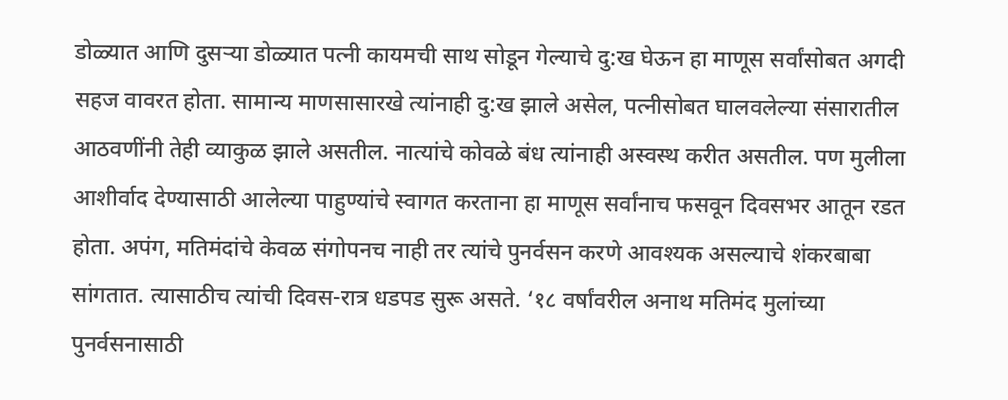डोळ्यात आणि दुसऱ्या डोळ्यात पत्नी कायमची साथ सोडून गेल्याचे दु:ख घेऊन हा माणूस सर्वांसोबत अगदी सहज वावरत होता. सामान्य माणसासारखे त्यांनाही दु:ख झाले असेल, पत्नीसोबत घालवलेल्या संसारातील आठवणींनी तेही व्याकुळ झाले असतील. नात्यांचे कोवळे बंध त्यांनाही अस्वस्थ करीत असतील. पण मुलीला आशीर्वाद देण्यासाठी आलेल्या पाहुण्यांचे स्वागत करताना हा माणूस सर्वांनाच फसवून दिवसभर आतून रडत होता. अपंग, मतिमंदांचे केवळ संगोपनच नाही तर त्यांचे पुनर्वसन करणे आवश्यक असल्याचे शंकरबाबा सांगतात. त्यासाठीच त्यांची दिवस-रात्र धडपड सुरू असते. ‘१८ वर्षांवरील अनाथ मतिमंद मुलांच्या पुनर्वसनासाठी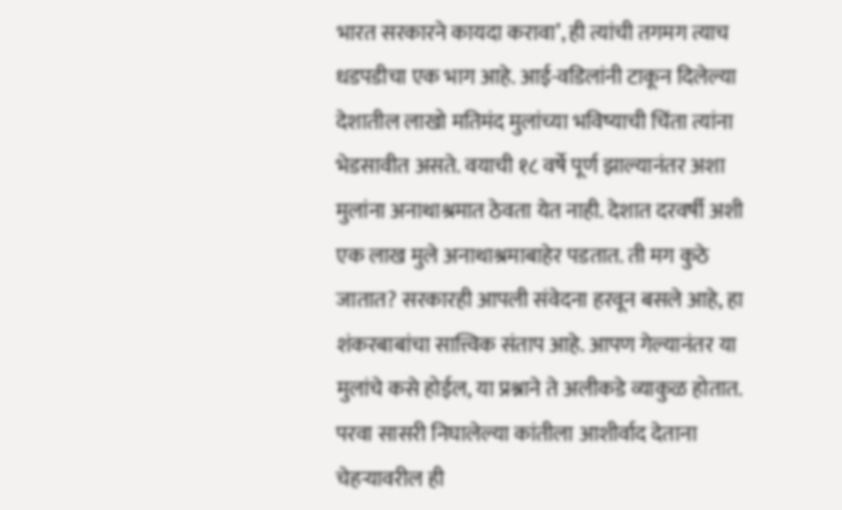भारत सरकारने कायदा करावा’, ही त्यांची तगमग त्याच धडपडीचा एक भाग आहे. आई-वडिलांनी टाकून दिलेल्या देशातील लाखो मतिमंद मुलांच्या भविष्याची चिंता त्यांना भेडसावीत असते. वयाची १८ वर्षे पूर्ण झाल्यानंतर अशा मुलांना अनाथाश्रमात ठेवता येत नाही. देशात दरवर्षी अशी एक लाख मुले अनाथाश्रमाबाहेर पडतात. ती मग कुठे जातात? सरकारही आपली संवेदना हरवून बसले आहे, हा शंकरबाबांचा सात्त्विक संताप आहे. आपण गेल्यानंतर या मुलांचे कसे होईल, या प्रश्नाने ते अलीकडे व्याकुळ होतात. परवा सासरी निघालेल्या कांतीला आशीर्वाद देताना चेहऱ्यावरील ही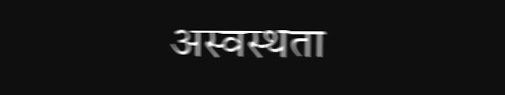अस्वस्थता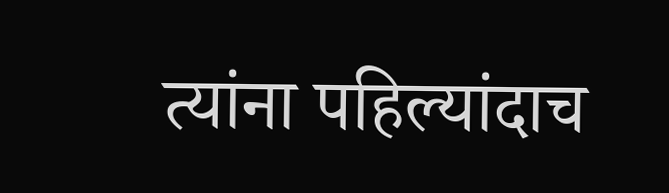त्यांना पहिल्यांदाच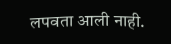लपवता आली नाही.